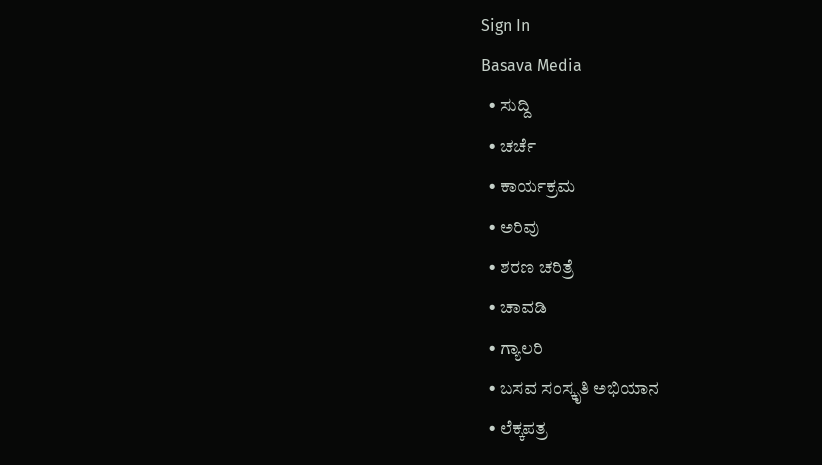Sign In
Basava Media
  • ಸುದ್ದಿ
  • ಚರ್ಚೆ
  • ಕಾರ್ಯಕ್ರಮ
  • ಅರಿವು
  • ಶರಣ ಚರಿತ್ರೆ
  • ಚಾವಡಿ
  • ಗ್ಯಾಲರಿ
  • ಬಸವ ಸಂಸ್ಕೃತಿ ಅಭಿಯಾನ
  • ಲೆಕ್ಕಪತ್ರ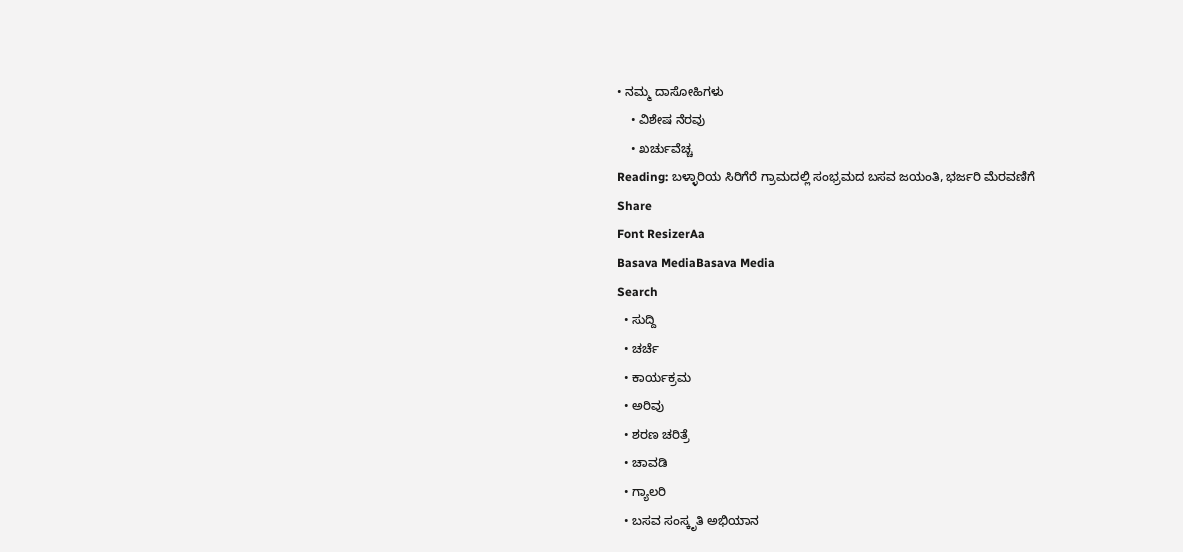• ನಮ್ಮ ದಾಸೋಹಿಗಳು
    • ವಿಶೇಷ ನೆರವು
    • ಖರ್ಚುವೆಚ್ಚ
Reading: ಬಳ್ಳಾರಿಯ ಸಿರಿಗೆರೆ ಗ್ರಾಮದಲ್ಲಿ ಸಂಭ್ರಮದ ಬಸವ ಜಯಂತಿ, ಭರ್ಜರಿ ಮೆರವಣಿಗೆ
Share
Font ResizerAa
Basava MediaBasava Media
Search
  • ಸುದ್ದಿ
  • ಚರ್ಚೆ
  • ಕಾರ್ಯಕ್ರಮ
  • ಅರಿವು
  • ಶರಣ ಚರಿತ್ರೆ
  • ಚಾವಡಿ
  • ಗ್ಯಾಲರಿ
  • ಬಸವ ಸಂಸ್ಕೃತಿ ಅಭಿಯಾನ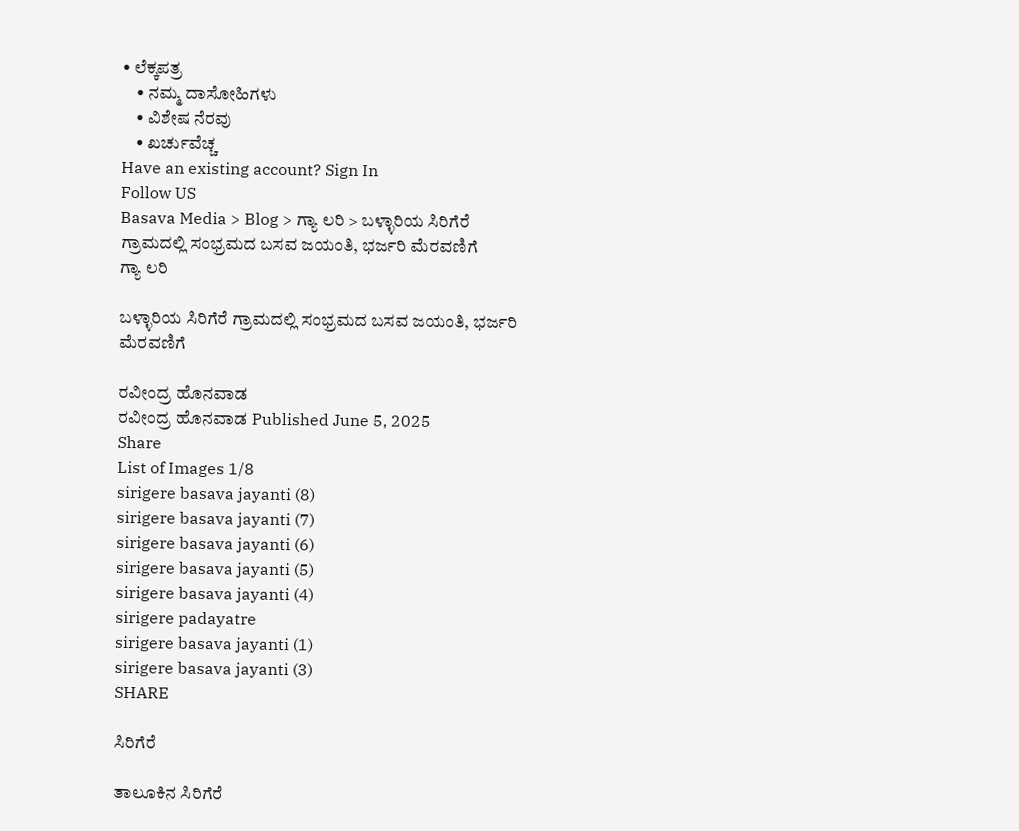• ಲೆಕ್ಕಪತ್ರ
    • ನಮ್ಮ ದಾಸೋಹಿಗಳು
    • ವಿಶೇಷ ನೆರವು
    • ಖರ್ಚುವೆಚ್ಚ
Have an existing account? Sign In
Follow US
Basava Media > Blog > ಗ್ಯಾ ಲರಿ > ಬಳ್ಳಾರಿಯ ಸಿರಿಗೆರೆ ಗ್ರಾಮದಲ್ಲಿ ಸಂಭ್ರಮದ ಬಸವ ಜಯಂತಿ, ಭರ್ಜರಿ ಮೆರವಣಿಗೆ
ಗ್ಯಾ ಲರಿ

ಬಳ್ಳಾರಿಯ ಸಿರಿಗೆರೆ ಗ್ರಾಮದಲ್ಲಿ ಸಂಭ್ರಮದ ಬಸವ ಜಯಂತಿ, ಭರ್ಜರಿ ಮೆರವಣಿಗೆ

ರವೀಂದ್ರ ಹೊನವಾಡ
ರವೀಂದ್ರ ಹೊನವಾಡ Published June 5, 2025
Share
List of Images 1/8
sirigere basava jayanti (8)
sirigere basava jayanti (7)
sirigere basava jayanti (6)
sirigere basava jayanti (5)
sirigere basava jayanti (4)
sirigere padayatre
sirigere basava jayanti (1)
sirigere basava jayanti (3)
SHARE

ಸಿರಿಗೆರೆ

ತಾಲೂಕಿನ ಸಿರಿಗೆರೆ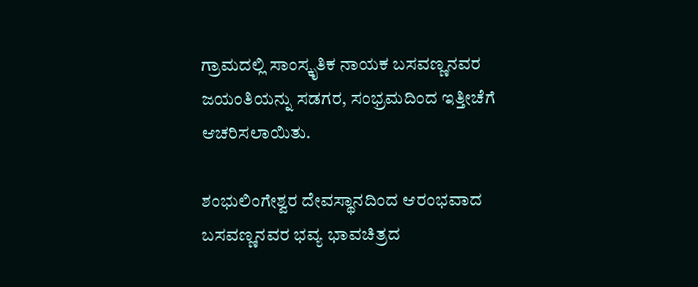ಗ್ರಾಮದಲ್ಲಿ ಸಾಂಸ್ಕೃತಿಕ ನಾಯಕ ಬಸವಣ್ಣನವರ ಜಯಂತಿಯನ್ನು ಸಡಗರ, ಸಂಭ್ರಮದಿಂದ ಇತ್ತೀಚೆಗೆ ಆಚರಿಸಲಾಯಿತು.

ಶಂಭುಲಿಂಗೇಶ್ವರ ದೇವಸ್ಥಾನದಿಂದ ಆರಂಭವಾದ ಬಸವಣ್ಣನವರ ಭವ್ಯ ಭಾವಚಿತ್ರದ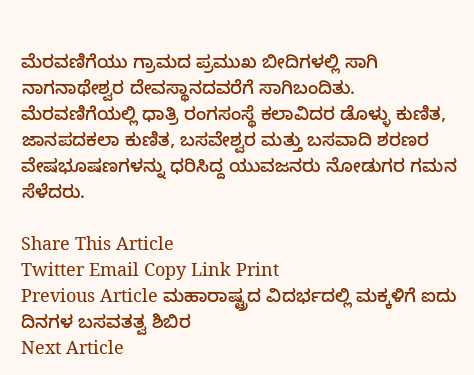ಮೆರವಣಿಗೆಯು ಗ್ರಾಮದ ಪ್ರಮುಖ ಬೀದಿಗಳಲ್ಲಿ ಸಾಗಿ ನಾಗನಾಥೇಶ್ವರ ದೇವಸ್ಥಾನದವರೆಗೆ ಸಾಗಿಬಂದಿತು. ಮೆರವಣಿಗೆಯಲ್ಲಿ ಧಾತ್ರಿ ರಂಗಸಂಸ್ಥೆ ಕಲಾವಿದರ ಡೊಳ್ಳು ಕುಣಿತ, ಜಾನಪದಕಲಾ ಕುಣಿತ, ಬಸವೇಶ್ವರ ಮತ್ತು ಬಸವಾದಿ ಶರಣರ ವೇಷಭೂಷಣಗಳನ್ನು ಧರಿಸಿದ್ದ ಯುವಜನರು ನೋಡುಗರ ಗಮನ ಸೆಳೆದರು.

Share This Article
Twitter Email Copy Link Print
Previous Article ಮಹಾರಾಷ್ಟ್ರದ ವಿದರ್ಭದಲ್ಲಿ ಮಕ್ಕಳಿಗೆ ಐದು ದಿನಗಳ ಬಸವತತ್ವ ಶಿಬಿರ
Next Article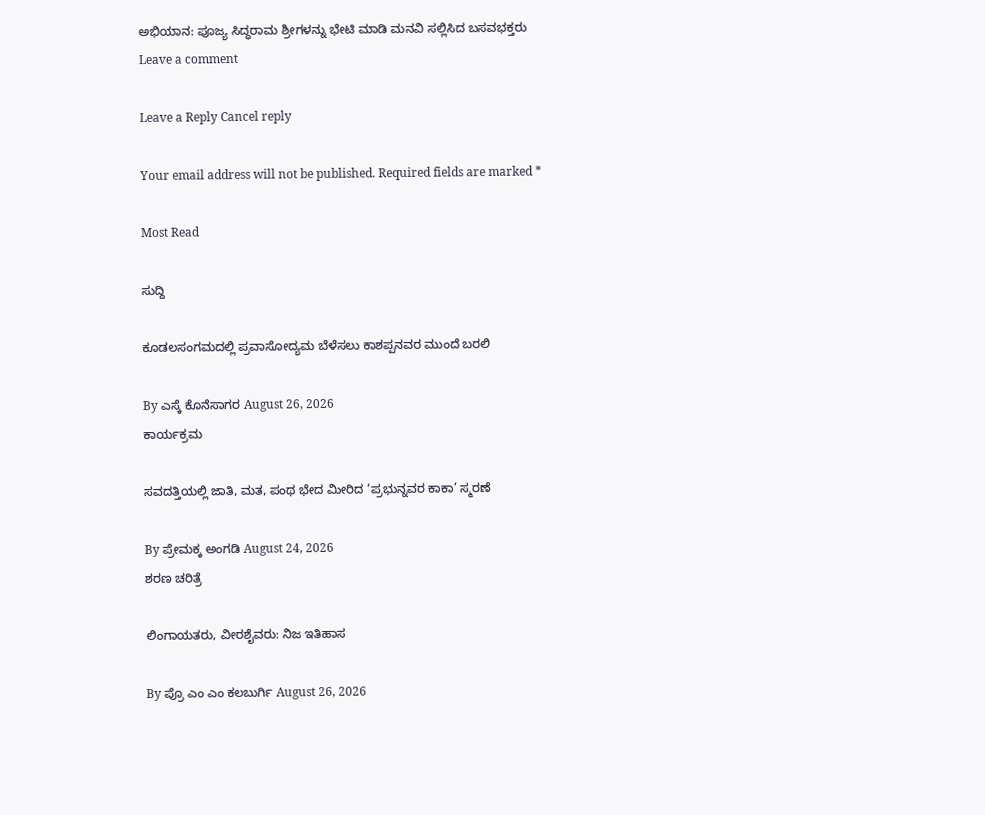ಅಭಿಯಾನ: ಪೂಜ್ಯ ಸಿದ್ಧರಾಮ ಶ್ರೀಗಳನ್ನು ಭೇಟಿ ಮಾಡಿ ಮನವಿ ಸಲ್ಲಿಸಿದ ಬಸವಭಕ್ತರು
Leave a comment

Leave a Reply Cancel reply

Your email address will not be published. Required fields are marked *

Most Read

ಸುದ್ದಿ

ಕೂಡಲಸಂಗಮದಲ್ಲಿ ಪ್ರವಾಸೋದ್ಯಮ ಬೆಳೆಸಲು ಕಾಶಪ್ಪನವರ ಮುಂದೆ ಬರಲಿ

By ಎಸ್ಕೆ ಕೊನೆಸಾಗರ August 26, 2026
ಕಾರ್ಯಕ್ರಮ

ಸವದತ್ತಿಯಲ್ಲಿ ಜಾತಿ, ಮತ, ಪಂಥ ಭೇದ ಮೀರಿದ ‘ಪ್ರಭುನ್ನವರ ಕಾಕಾ’ ಸ್ಮರಣೆ

By ಪ್ರೇಮಕ್ಕ ಅಂಗಡಿ August 24, 2026
ಶರಣ ಚರಿತ್ರೆ

ಲಿಂಗಾಯತರು, ವೀರಶೈವರು: ನಿಜ ಇತಿಹಾಸ

By ಪ್ರೊ ಎಂ ಎಂ ಕಲಬುರ್ಗಿ August 26, 2026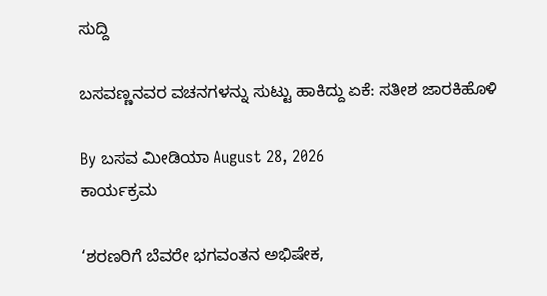ಸುದ್ದಿ

ಬಸವಣ್ಣನವರ ವಚನಗಳನ್ನು ಸುಟ್ಟು ಹಾಕಿದ್ದು ಏಕೆ: ಸತೀಶ ಜಾರಕಿಹೊಳಿ

By ಬಸವ ಮೀಡಿಯಾ August 28, 2026
ಕಾರ್ಯಕ್ರಮ

‘ಶರಣರಿಗೆ ಬೆವರೇ ಭಗವಂತನ ಅಭಿಷೇಕ,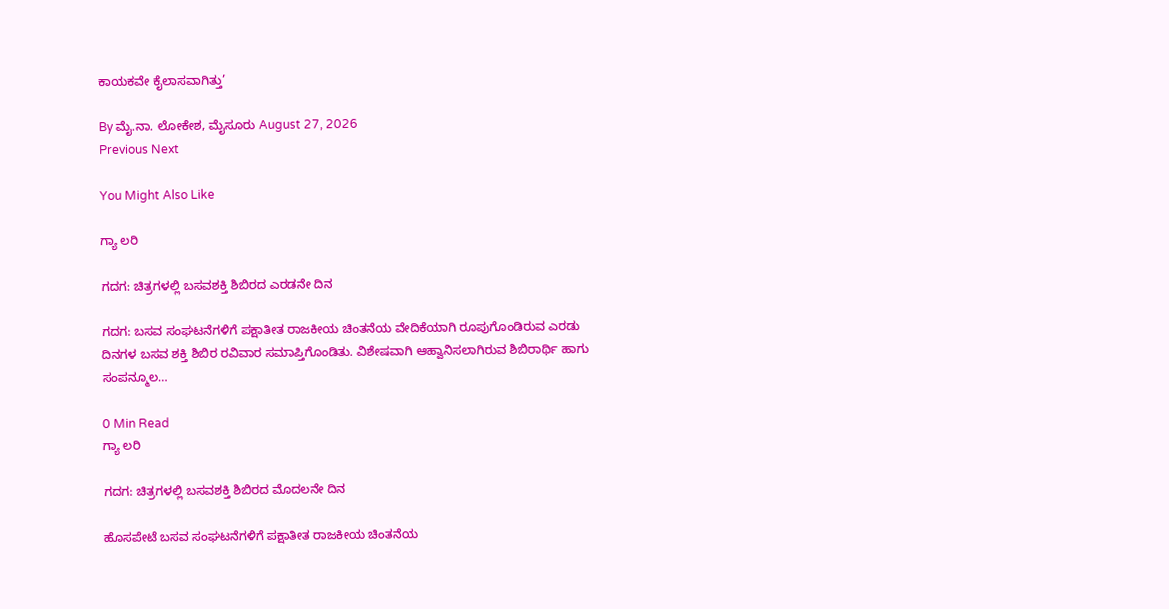ಕಾಯಕವೇ ಕೈಲಾಸವಾಗಿತ್ತು’

By ಮೈ.ನಾ. ಲೋಕೇಶ, ಮೈಸೂರು August 27, 2026
Previous Next

You Might Also Like

ಗ್ಯಾ ಲರಿ

ಗದಗ: ಚಿತ್ರಗಳಲ್ಲಿ ಬಸವಶಕ್ತಿ ಶಿಬಿರದ ಎರಡನೇ ದಿನ

ಗದಗ: ಬಸವ ಸಂಘಟನೆಗಳಿಗೆ ಪಕ್ಷಾತೀತ ರಾಜಕೀಯ ಚಿಂತನೆಯ ವೇದಿಕೆಯಾಗಿ ರೂಪುಗೊಂಡಿರುವ ಎರಡು ದಿನಗಳ ಬಸವ ಶಕ್ತಿ ಶಿಬಿರ ರವಿವಾರ ಸಮಾಪ್ತಿಗೊಂಡಿತು. ವಿಶೇಷವಾಗಿ ಆಹ್ವಾನಿಸಲಾಗಿರುವ ಶಿಬಿರಾರ್ಥಿ ಹಾಗು ಸಂಪನ್ಮೂಲ…

0 Min Read
ಗ್ಯಾ ಲರಿ

ಗದಗ: ಚಿತ್ರಗಳಲ್ಲಿ ಬಸವಶಕ್ತಿ ಶಿಬಿರದ ಮೊದಲನೇ ದಿನ

ಹೊಸಪೇಟೆ ಬಸವ ಸಂಘಟನೆಗಳಿಗೆ ಪಕ್ಷಾತೀತ ರಾಜಕೀಯ ಚಿಂತನೆಯ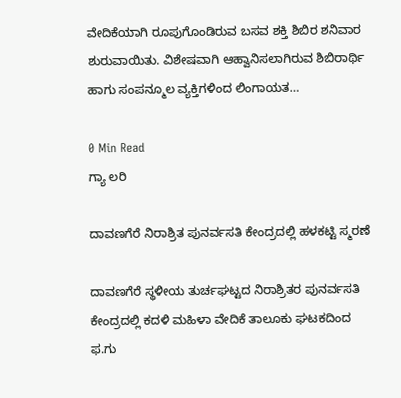ವೇದಿಕೆಯಾಗಿ ರೂಪುಗೊಂಡಿರುವ ಬಸವ ಶಕ್ತಿ ಶಿಬಿರ ಶನಿವಾರ ಶುರುವಾಯಿತು. ವಿಶೇಷವಾಗಿ ಆಹ್ವಾನಿಸಲಾಗಿರುವ ಶಿಬಿರಾರ್ಥಿ ಹಾಗು ಸಂಪನ್ಮೂಲ ವ್ಯಕ್ತಿಗಳಿಂದ ಲಿಂಗಾಯತ…

0 Min Read
ಗ್ಯಾ ಲರಿ

ದಾವಣಗೆರೆ ನಿರಾಶ್ರಿತ ಪುನರ್ವಸತಿ ಕೇಂದ್ರದಲ್ಲಿ ಹಳಕಟ್ಟಿ ಸ್ಮರಣೆ

ದಾವಣಗೆರೆ ಸ್ಥಳೀಯ ತುರ್ಚಘಟ್ಟದ ನಿರಾಶ್ರಿತರ ಪುನರ್ವಸತಿ ಕೇಂದ್ರದಲ್ಲಿ ಕದಳಿ ಮಹಿಳಾ ವೇದಿಕೆ ತಾಲೂಕು ಘಟಕದಿಂದ ಫ.ಗು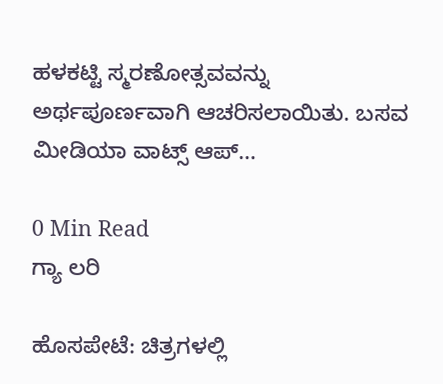ಹಳಕಟ್ಟಿ ಸ್ಮರಣೋತ್ಸವವನ್ನು ಅರ್ಥಪೂರ್ಣವಾಗಿ ಆಚರಿಸಲಾಯಿತು. ಬಸವ ಮೀಡಿಯಾ ವಾಟ್ಸ್ ಆಪ್…

0 Min Read
ಗ್ಯಾ ಲರಿ

ಹೊಸಪೇಟೆ: ಚಿತ್ರಗಳಲ್ಲಿ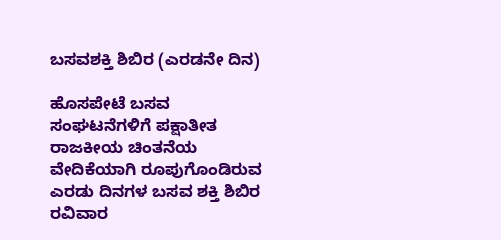ಬಸವಶಕ್ತಿ ಶಿಬಿರ (ಎರಡನೇ ದಿನ)

ಹೊಸಪೇಟೆ ಬಸವ ಸಂಘಟನೆಗಳಿಗೆ ಪಕ್ಷಾತೀತ ರಾಜಕೀಯ ಚಿಂತನೆಯ ವೇದಿಕೆಯಾಗಿ ರೂಪುಗೊಂಡಿರುವ ಎರಡು ದಿನಗಳ ಬಸವ ಶಕ್ತಿ ಶಿಬಿರ ರವಿವಾರ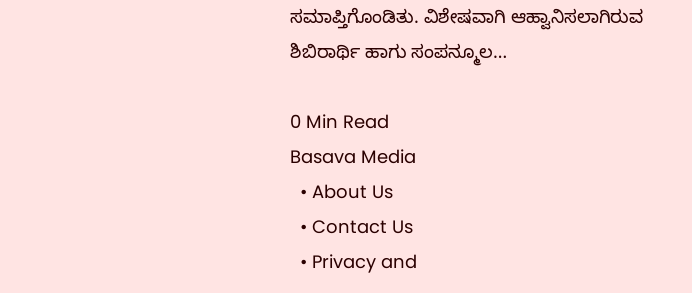ಸಮಾಪ್ತಿಗೊಂಡಿತು. ವಿಶೇಷವಾಗಿ ಆಹ್ವಾನಿಸಲಾಗಿರುವ ಶಿಬಿರಾರ್ಥಿ ಹಾಗು ಸಂಪನ್ಮೂಲ…

0 Min Read
Basava Media
  • About Us
  • Contact Us
  • Privacy and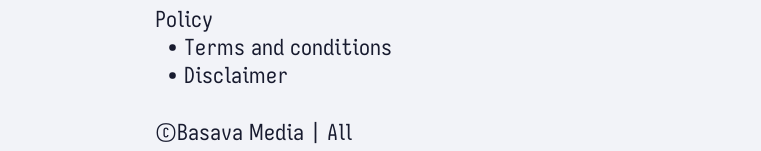Policy
  • Terms and conditions
  • Disclaimer

©Basava Media | All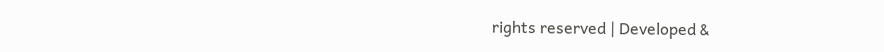rights reserved | Developed &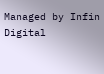Managed by Infin Digital